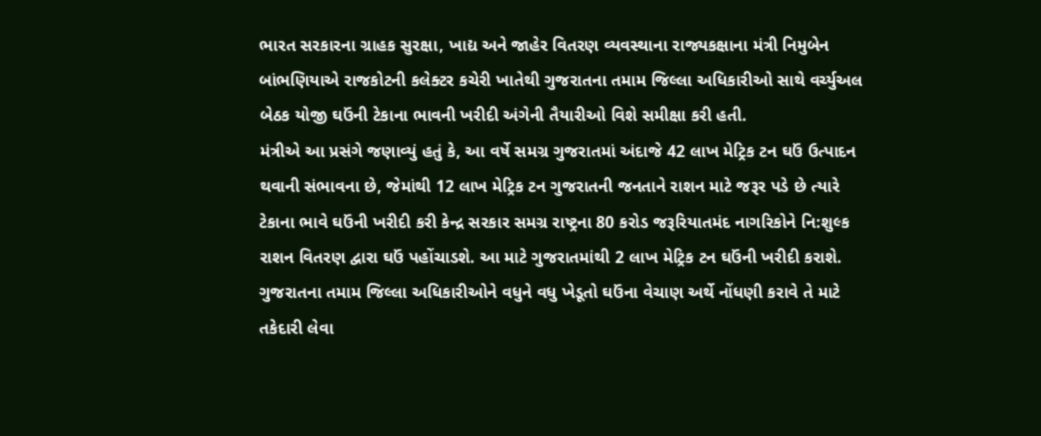ભારત સરકારના ગ્રાહક સુરક્ષા, ખાદ્ય અને જાહેર વિતરણ વ્યવસ્થાના રાજ્યકક્ષાના મંત્રી નિમુબેન બાંભણિયાએ રાજકોટની કલેક્ટર કચેરી ખાતેથી ગુજરાતના તમામ જિલ્લા અધિકારીઓ સાથે વર્ચ્યુઅલ બેઠક યોજી ઘઉંની ટેકાના ભાવની ખરીદી અંગેની તૈયારીઓ વિશે સમીક્ષા કરી હતી.
મંત્રીએ આ પ્રસંગે જણાવ્યું હતું કે, આ વર્ષે સમગ્ર ગુજરાતમાં અંદાજે 42 લાખ મેટ્રિક ટન ઘઉં ઉત્પાદન થવાની સંભાવના છે, જેમાંથી 12 લાખ મેટ્રિક ટન ગુજરાતની જનતાને રાશન માટે જરૂર પડે છે ત્યારે ટેકાના ભાવે ઘઉંની ખરીદી કરી કેન્દ્ર સરકાર સમગ્ર રાષ્ટ્રના 80 કરોડ જરૂરિયાતમંદ નાગરિકોને નિ:શુલ્ક રાશન વિતરણ દ્વારા ઘઉં પહોંચાડશે. આ માટે ગુજરાતમાંથી 2 લાખ મેટ્રિક ટન ઘઉંની ખરીદી કરાશે. ગુજરાતના તમામ જિલ્લા અધિકારીઓને વધુને વધુ ખેડૂતો ઘઉંના વેચાણ અર્થે નોંધણી કરાવે તે માટે તકેદારી લેવા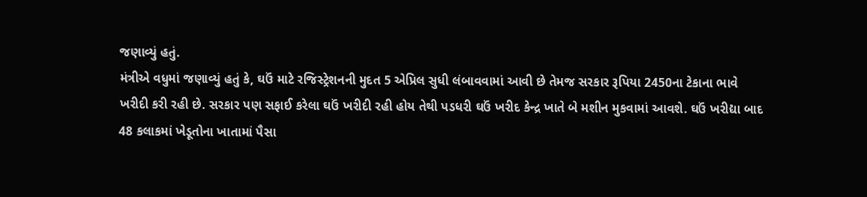જણાવ્યું હતું.
મંત્રીએ વધુમાં જણાવ્યું હતું કે, ઘઉં માટે રજિસ્ટ્રેશનની મુદત 5 એપ્રિલ સુધી લંબાવવામાં આવી છે તેમજ સરકાર રૂપિયા 2450ના ટેકાના ભાવે ખરીદી કરી રહી છે. સરકાર પણ સફાઈ કરેલા ઘઉં ખરીદી રહી હોય તેથી પડધરી ઘઉં ખરીદ કેન્દ્ર ખાતે બે મશીન મુકવામાં આવશે. ઘઉં ખરીદ્યા બાદ 48 કલાકમાં ખેડૂતોના ખાતામાં પૈસા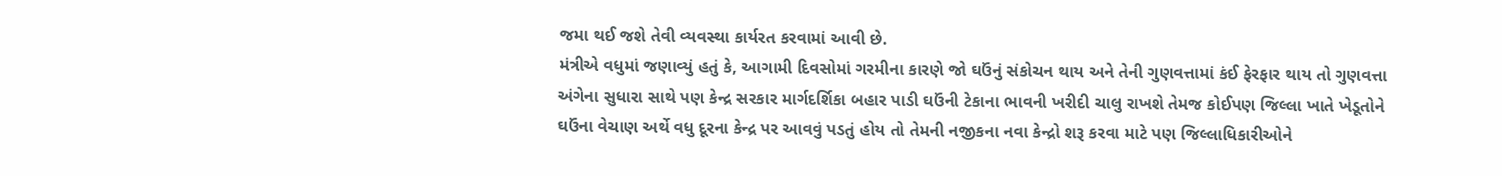જમા થઈ જશે તેવી વ્યવસ્થા કાર્યરત કરવામાં આવી છે.
મંત્રીએ વધુમાં જણાવ્યું હતું કે, આગામી દિવસોમાં ગરમીના કારણે જો ઘઉંનું સંકોચન થાય અને તેની ગુણવત્તામાં કંઈ ફેરફાર થાય તો ગુણવત્તા અંગેના સુધારા સાથે પણ કેન્દ્ર સરકાર માર્ગદર્શિકા બહાર પાડી ઘઉંની ટેકાના ભાવની ખરીદી ચાલુ રાખશે તેમજ કોઈપણ જિલ્લા ખાતે ખેડૂતોને ઘઉંના વેચાણ અર્થે વધુ દૂરના કેન્દ્ર પર આવવું પડતું હોય તો તેમની નજીકના નવા કેન્દ્રો શરૂ કરવા માટે પણ જિલ્લાધિકારીઓને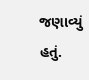જણાવ્યું હતું.